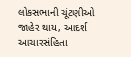લોકસભાની ચૂંટણીઓ જાહેર થાય, આદર્શ
આચારસંહિતા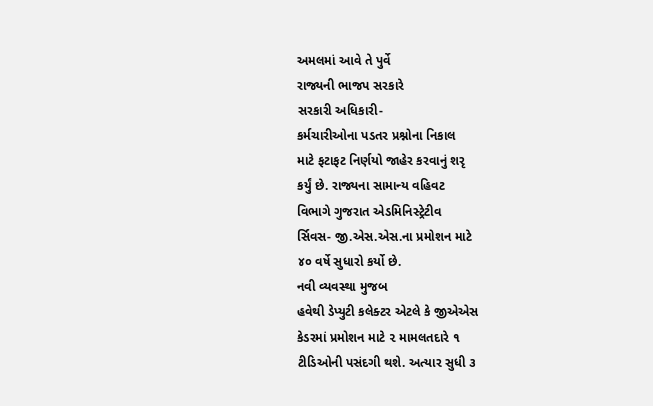અમલમાં આવે તે પુર્વે
રાજ્યની ભાજપ સરકારે
સરકારી અધિકારી-
કર્મચારીઓના પડતર પ્રશ્નોના નિકાલ
માટે ફટાફટ નિર્ણયો જાહેર કરવાનું શરૃ
કર્યું છે. રાજ્યના સામાન્ય વહિવટ
વિભાગે ગુજરાત એડમિનિસ્ટ્રેટીવ
ર્સિવસ- જી.એસ.એસ.ના પ્રમોશન માટે
૪૦ વર્ષે સુધારો કર્યો છે.
નવી વ્યવસ્થા મુજબ
હવેથી ડેપ્યુટી કલેક્ટર એટલે કે જીએએસ
કેડરમાં પ્રમોશન માટે ૨ મામલતદારે ૧
ટીડિઓની પસંદગી થશે. અત્યાર સુધી ૩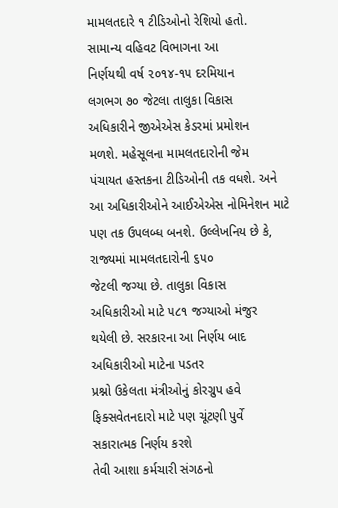મામલતદારે ૧ ટીડિઓનો રેશિયો હતો.
સામાન્ય વહિવટ વિભાગના આ
નિર્ણયથી વર્ષ ૨૦૧૪-૧૫ દરમિયાન
લગભગ ૭૦ જેટલા તાલુકા વિકાસ
અધિકારીને જીએએસ કેડરમાં પ્રમોશન
મળશે. મહેસૂલના મામલતદારોની જેમ
પંચાયત હસ્તકના ટીડિઓની તક વધશે. અને
આ અધિકારીઓને આઈએએસ નોમિનેશન માટે
પણ તક ઉપલબ્ધ બનશે. ઉલ્લેખનિય છે કે,
રાજ્યમાં મામલતદારોની ૬૫૦
જેટલી જગ્યા છે. તાલુકા વિકાસ
અધિકારીઓ માટે ૫૮૧ જગ્યાઓ મંજુર
થયેલી છે. સરકારના આ નિર્ણય બાદ
અધિકારીઓ માટેના પડતર
પ્રશ્નો ઉકેલતા મંત્રીઓનું કોરગ્રુપ હવે
ફિક્સવેતનદારો માટે પણ ચૂંટણી પુર્વે
સકારાત્મક નિર્ણય કરશે
તેવી આશા કર્મચારી સંગઠનો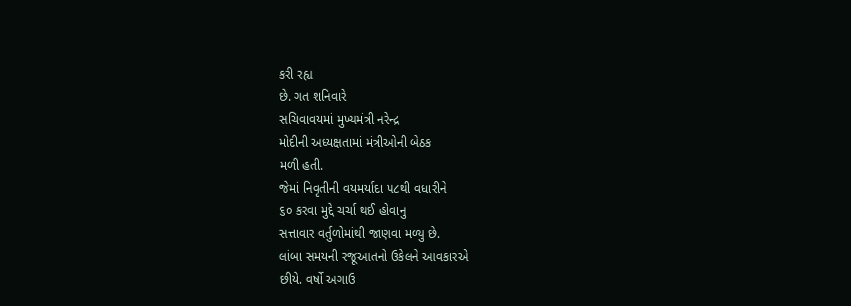કરી રહ્ય
છે. ગત શનિવારે
સચિવાવયમાં મુખ્યમંત્રી નરેન્દ્ર
મોદીની અધ્યક્ષતામાં મંત્રીઓની બેઠક
મળી હતી.
જેમાં નિવૃતીની વયમર્યાદા ૫૮થી વધારીને
૬૦ કરવા મુદ્દે ચર્ચા થઈ હોવાનુ
સત્તાવાર વર્તુળોમાંથી જાણવા મળ્યુ છે.
લાંબા સમયની રજૂઆતનો ઉકેલને આવકારએ
છીયે. વર્ષો અગાઉ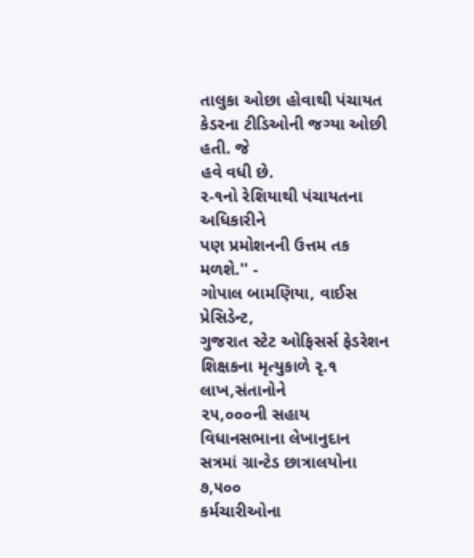તાલુકા ઓછા હોવાથી પંચાયત
કેડરના ટીડિઓની જગ્યા ઓછી હતી. જે
હવે વધી છે.
૨-૧નો રેશિયાથી પંચાયતના અધિકારીને
પણ પ્રમોશનની ઉત્તમ તક મળશે.'' -
ગોપાલ બામણિયા, વાઈસ પ્રેસિડેન્ટ,
ગુજરાત સ્ટેટ ઓફિસર્સ ફેડરેશન
શિક્ષકના મૃત્યુકાળે રૃ.૧ લાખ,સંતાનોને
૨૫,૦૦૦ની સહાય
વિધાનસભાના લેખાનુદાન
સત્રમાં ગ્રાન્ટેડ છાત્રાલયોના ૭,૫૦૦
કર્મચારીઓના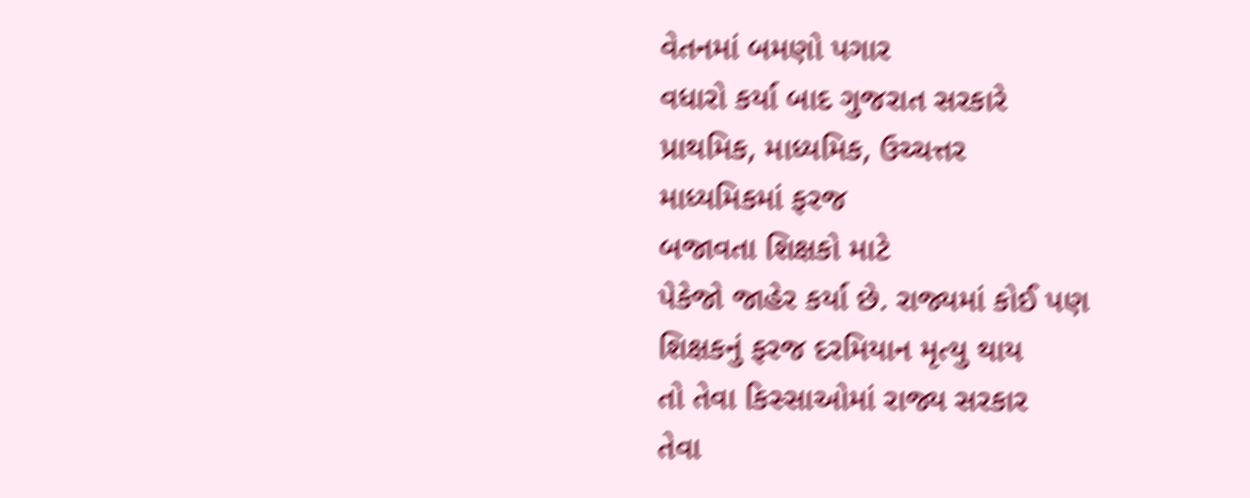વેતનમાં બમણો પગાર
વધારો કર્યા બાદ ગુજરાત સરકારે
પ્રાથમિક, માધ્યમિક, ઉચ્ચત્તર
માધ્યમિકમાં ફરજ
બજાવતા શિક્ષકો માટે
પેકેજો જાહેર કર્યા છે. રાજ્યમાં કોઈ પણ
શિક્ષકનું ફરજ દરમિયાન મૃત્યુ થાય
તો તેવા કિસ્સાઓમાં રાજ્ય સરકાર
તેવા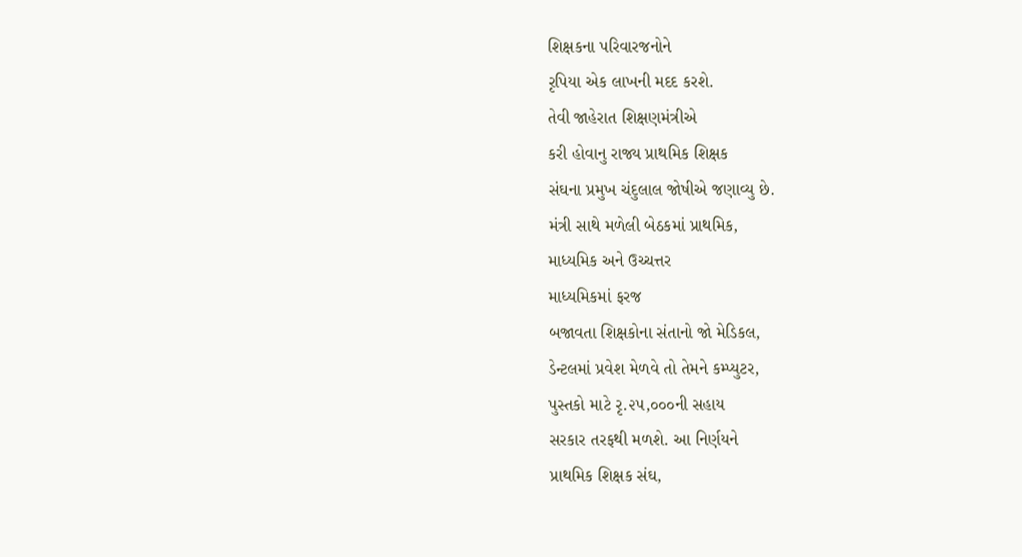શિક્ષકના પરિવારજનોને
રૃપિયા એક લાખની મદદ કરશે.
તેવી જાહેરાત શિક્ષણમંત્રીએ
કરી હોવાનુ રાજ્ય પ્રાથમિક શિક્ષક
સંઘના પ્રમુખ ચંદુલાલ જોષીએ જણાવ્યુ છે.
મંત્રી સાથે મળેલી બેઠકમાં પ્રાથમિક,
માધ્યમિક અને ઉચ્ચત્તર
માધ્યમિકમાં ફરજ
બજાવતા શિક્ષકોના સંતાનો જો મેડિકલ,
ડેન્ટલમાં પ્રવેશ મેળવે તો તેમને કમ્પ્યુટર,
પુસ્તકો માટે રૃ.૨૫,૦૦૦ની સહાય
સરકાર તરફથી મળશે. આ નિર્ણયને
પ્રાથમિક શિક્ષક સંઘ,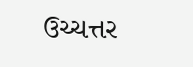ઉચ્ચત્તર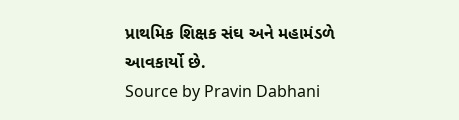પ્રાથમિક શિક્ષક સંઘ અને મહામંડળે
આવકાર્યો છે.
Source by Pravin Dabhani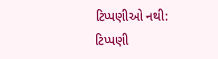ટિપ્પણીઓ નથી:
ટિપ્પણી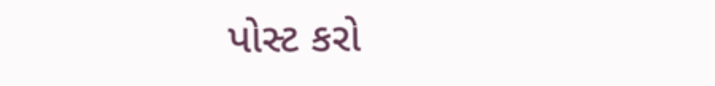પોસ્ટ કરો